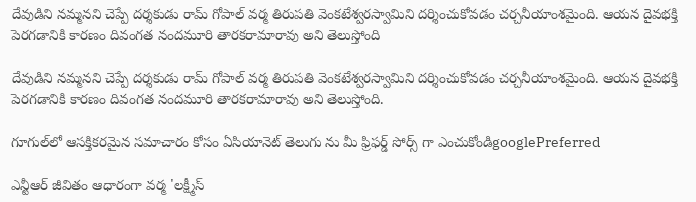దేవుడిని నమ్మనని చెప్పే దర్శకుడు రామ్ గోపాల్ వర్మ తిరుపతి వెంకటేశ్వరస్వామిని దర్శించుకోవడం చర్చనీయాంశమైంది. ఆయన దైవభక్తి పెరగడానికి కారణం దివంగత నందమూరి తారకరామారావు అని తెలుస్తోంది

దేవుడిని నమ్మనని చెప్పే దర్శకుడు రామ్ గోపాల్ వర్మ తిరుపతి వెంకటేశ్వరస్వామిని దర్శించుకోవడం చర్చనీయాంశమైంది. ఆయన దైవభక్తి పెరగడానికి కారణం దివంగత నందమూరి తారకరామారావు అని తెలుస్తోంది.

గూగుల్‌లో ఆసక్తికరమైన సమాచారం కోసం ఏసియానెట్ తెలుగు ను మీ ఫ్రిఫర్డ్ సోర్స్ గా ఎంచుకోండిgooglePreferred

ఎన్టీఆర్ జీవితం ఆధారంగా వర్మ 'లక్ష్మీస్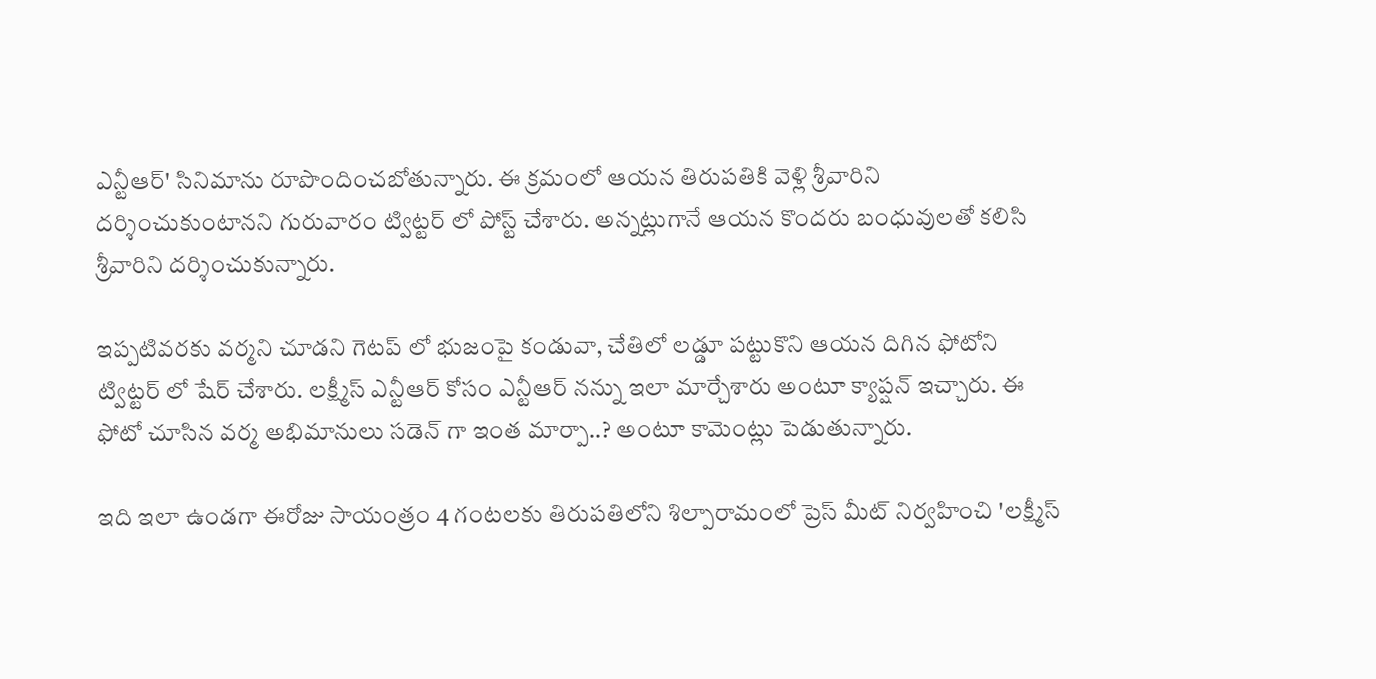ఎన్టీఆర్' సినిమాను రూపొందించబోతున్నారు. ఈ క్రమంలో ఆయన తిరుపతికి వెళ్లి శ్రీవారిని దర్శించుకుంటానని గురువారం ట్విట్టర్ లో పోస్ట్ చేశారు. అన్నట్లుగానే ఆయన కొందరు బంధువులతో కలిసి శ్రీవారిని దర్శించుకున్నారు.

ఇప్పటివరకు వర్మని చూడని గెటప్ లో భుజంపై కండువా, చేతిలో లడ్డూ పట్టుకొని ఆయన దిగిన ఫోటోని ట్విట్టర్ లో షేర్ చేశారు. లక్ష్మీస్ ఎన్టీఆర్ కోసం ఎన్టీఆర్ నన్ను ఇలా మార్చేశారు అంటూ క్యాప్షన్ ఇచ్చారు. ఈ ఫోటో చూసిన వర్మ అభిమానులు సడెన్ గా ఇంత మార్పా..? అంటూ కామెంట్లు పెడుతున్నారు.

ఇది ఇలా ఉండగా ఈరోజు సాయంత్రం 4 గంటలకు తిరుపతిలోని శిల్పారామంలో ప్రెస్ మీట్ నిర్వహించి 'లక్ష్మీస్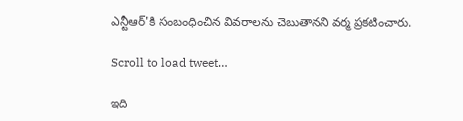ఎన్టీఆర్'కి సంబంధించిన వివరాలను చెబుతానని వర్మ ప్రకటించారు.

Scroll to load tweet…

ఇది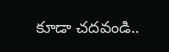కూడా చదవండి..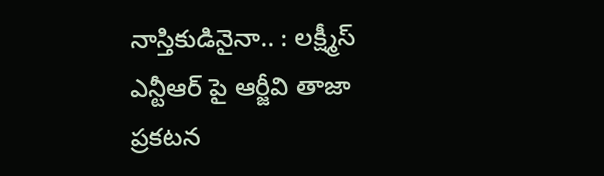నాస్తికుడినైనా.. : లక్ష్మీస్ ఎన్టీఆర్ పై ఆర్జీవి తాజా ప్రకటన